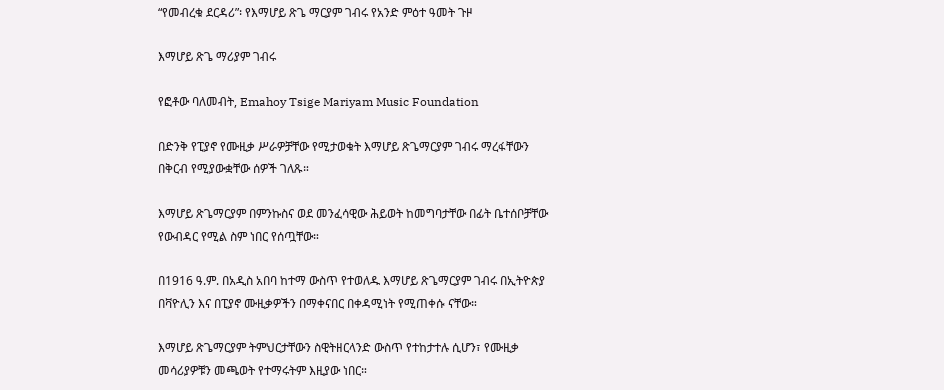“የመብረቁ ደርዳሪ”፡ የእማሆይ ጽጌ ማርያም ገብሩ የአንድ ምዕተ ዓመት ጉዞ

እማሆይ ጽጌ ማሪያም ገብሩ

የፎቶው ባለመብት, Emahoy Tsige Mariyam Music Foundation

በድንቅ የፒያኖ የሙዚቃ ሥራዎቻቸው የሚታወቁት እማሆይ ጽጌማርያም ገብሩ ማረፋቸውን በቅርብ የሚያውቋቸው ሰዎች ገለጹ።

እማሆይ ጽጌማርያም በምንኩስና ወደ መንፈሳዊው ሕይወት ከመግባታቸው በፊት ቤተሰቦቻቸው የውብዳር የሚል ስም ነበር የሰጧቸው።

በ1916 ዓ.ም. በአዲስ አበባ ከተማ ውስጥ የተወለዱ እማሆይ ጽጌማርያም ገብሩ በኢትዮጵያ በቫዮሊን እና በፒያኖ ሙዚቃዎችን በማቀናበር በቀዳሚነት የሚጠቀሱ ናቸው።

እማሆይ ጽጌማርያም ትምህርታቸውን ስዊትዘርላንድ ውስጥ የተከታተሉ ሲሆን፣ የሙዚቃ መሳሪያዎቹን መጫወት የተማሩትም እዚያው ነበር።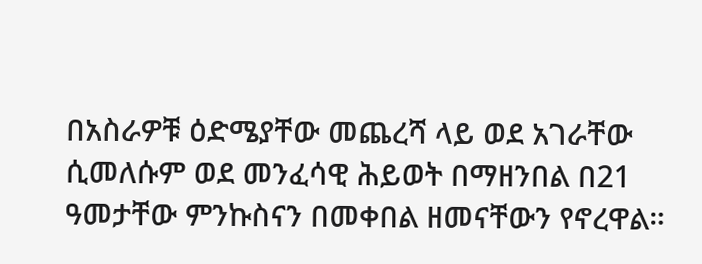በአስራዎቹ ዕድሜያቸው መጨረሻ ላይ ወደ አገራቸው ሲመለሱም ወደ መንፈሳዊ ሕይወት በማዘንበል በ21 ዓመታቸው ምንኩስናን በመቀበል ዘመናቸውን የኖረዋል።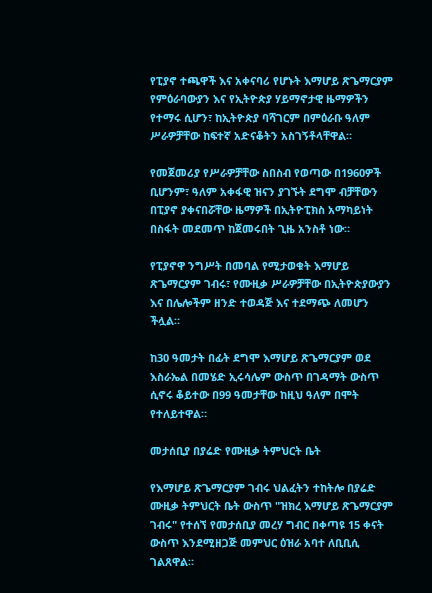የፒያኖ ተጫዋች እና አቀናባሪ የሆኑት እማሆይ ጽጌማርያም የምዕራባውያን እና የኢትዮጵያ ሃይማኖታዊ ዜማዎችን የተማሩ ሲሆን፣ ከኢትዮጵያ ባሻገርም በምዕራቡ ዓለም ሥራዎቻቸው ከፍተኛ አድናቆትን አስገኝቶላቸዋል።

የመጀመሪያ የሥራዎቻቸው ስበስብ የወጣው በ1960ዎች ቢሆንም፣ ዓለም አቀፋዊ ዝናን ያገኙት ደግሞ ብቻቸውን በፒያኖ ያቀናበሯቸው ዜማዎች በኢትዮፒክስ አማካይነት በስፋት መደመጥ ከጀመሩበት ጊዜ አንስቶ ነው።

የፒያኖዋ ንግሥት በመባል የሚታወቁት እማሆይ ጽጌማርያም ገብሩ፣ የሙዚቃ ሥራዎቻቸው በኢትዮጵያውያን እና በሌሎችም ዘንድ ተወዳጅ እና ተደማጭ ለመሆን ችሏል።

ከ30 ዓመታት በፊት ደግሞ እማሆይ ጽጌማርያም ወደ እስራኤል በመሄድ ኢሩሳሌም ውስጥ በገዳማት ውስጥ ሲኖሩ ቆይተው በ99 ዓመታቸው ከዚህ ዓለም በሞት የተለይተዋል።

መታሰቢያ በያሬድ የሙዚቃ ትምህርት ቤት

የእማሆይ ጽጌማርያም ገብሩ ህልፈትን ተከትሎ በያሬድ ሙዚቃ ትምህርት ቤት ውስጥ "ዝክረ እማሆይ ጽጌማርያም ገብሩ" የተሰኘ የመታሰቢያ መረሃ ግብር በቀጣዩ 15 ቀናት ውስጥ እንደሚዘጋጅ መምህር ዕዝራ አባተ ለቢቢሲ ገልጸዋል።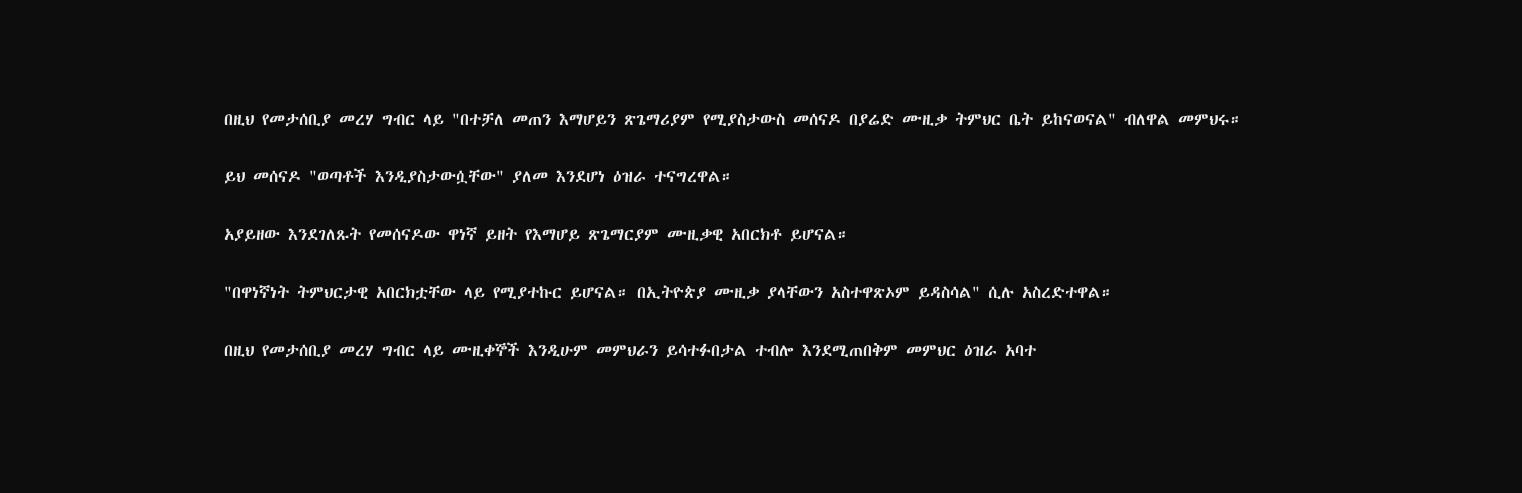በዚህ የመታሰቢያ መረሃ ግብር ላይ "በተቻለ መጠን እማሆይን ጽጌማሪያም የሚያስታውስ መሰናዶ በያሬድ ሙዚቃ ትምህር ቤት ይከናወናል" ብለዋል መምህሩ።

ይህ መሰናዶ "ወጣቶች እንዲያስታውሷቸው" ያለመ እንደሆነ ዕዝራ ተናግረዋል።

አያይዘው እንደገለጹት የመሰናዶው ዋነኛ ይዘት የእማሆይ ጽጌማርያም ሙዚቃዊ አበርክቶ ይሆናል።

"በዋነኛነት ትምህርታዊ አበርክቷቸው ላይ የሚያተኩር ይሆናል። በኢትዮጵያ ሙዚቃ ያላቸውን አስተዋጽኦም ይዳስሳል" ሲሉ አስረድተዋል።

በዚህ የመታሰቢያ መረሃ ግብር ላይ ሙዚቀኞች እንዲሁም መምህራን ይሳተፉበታል ተብሎ እንደሚጠበቅም መምህር ዕዝራ አባተ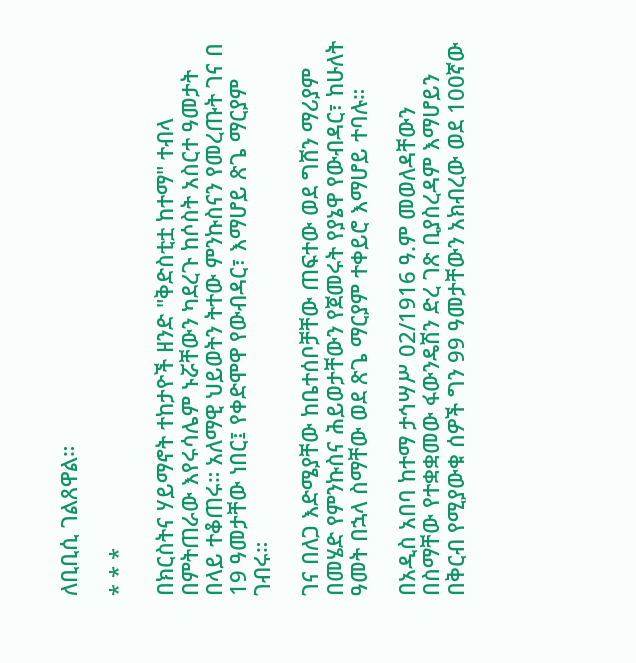ለቢቢሲ ገልጸዋል።

* * *

በክርስትና ሃይማኖት ተከታዮች ዘንድ "ቅድስቲቷ ከተማ" ተብላ በምትጠራው እየሩሳሌም ኑሯቸውን ካደረጉ ከሶስት አስርተ ዓመታት በላይ ተቆጠሩ። አለማዊ ህይወትን ትተው ምንኩስናን የመረጡት ገና በ 19 ዓመታቸው ነበር፤ የቀድሞዋ የውብዳር፣ እማሆይ ጽጌ ማርያም ገብሩ።

ገና በለጋ እድሜያቸው ከቤተሰቦቻቸው ጠፍተው ወደ ግሸን ማሪያም በመሄድ የምንኩስና ሕይወታቸውን የጀመሩት የያኔዋ የውብዳር፣ ከሁለት ዓመት በኋላ ስማቸው ወደ ጽጌ ማርያም ተቀይሮ እማሆይ ተባሉ።

በአዲስ አበባ ከተማ ታኅሣሥ 02/1916 ዓ.ም መወለዳቸውን በስማቸው የተቋቋመው ፋውንዴሽን ድረ ገጽ ቢያስረዳም እማሆይን በቅርብ የሚያውቁ ሰዎች ግን 99 ዓመታቸውን አክብረው ወደ 100ኛው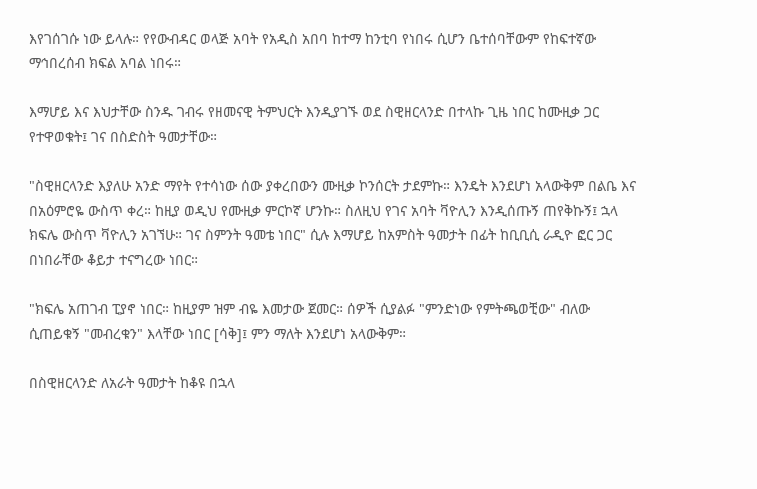እየገሰገሱ ነው ይላሉ። የየውብዳር ወላጅ አባት የአዲስ አበባ ከተማ ከንቲባ የነበሩ ሲሆን ቤተሰባቸውም የከፍተኛው ማኅበረሰብ ክፍል አባል ነበሩ።

እማሆይ እና እህታቸው ስንዱ ገብሩ የዘመናዊ ትምህርት እንዲያገኙ ወደ ስዊዘርላንድ በተላኩ ጊዜ ነበር ከሙዚቃ ጋር የተዋወቁት፤ ገና በስድስት ዓመታቸው።

"ስዊዘርላንድ እያለሁ አንድ ማየት የተሳነው ሰው ያቀረበውን ሙዚቃ ኮንሰርት ታደምኩ። እንዴት እንደሆነ አላውቅም በልቤ እና በአዕምሮዬ ውስጥ ቀረ። ከዚያ ወዲህ የሙዚቃ ምርኮኛ ሆንኩ። ስለዚህ የገና አባት ቫዮሊን እንዲሰጡኝ ጠየቅኩኝ፤ ኋላ ክፍሌ ውስጥ ቫዮሊን አገኘሁ። ገና ስምንት ዓመቴ ነበር" ሲሉ እማሆይ ከአምስት ዓመታት በፊት ከቢቢሲ ራዲዮ ፎር ጋር በነበራቸው ቆይታ ተናግረው ነበር።

"ክፍሌ አጠገብ ፒያኖ ነበር። ከዚያም ዝም ብዬ እመታው ጀመር። ሰዎች ሲያልፉ "ምንድነው የምትጫወቺው" ብለው ሲጠይቁኝ "መብረቁን" እላቸው ነበር [ሳቅ]፤ ምን ማለት እንደሆነ አላውቅም።

በስዊዘርላንድ ለአራት ዓመታት ከቆዩ በኋላ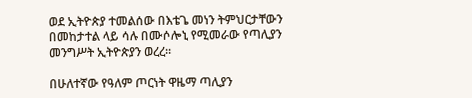ወደ ኢትዮጵያ ተመልሰው በእቴጌ መነን ትምህርታቸውን በመከታተል ላይ ሳሉ በሙሶሎኒ የሚመራው የጣሊያን መንግሥት ኢትዮጵያን ወረረ።

በሁለተኛው የዓለም ጦርነት ዋዜማ ጣሊያን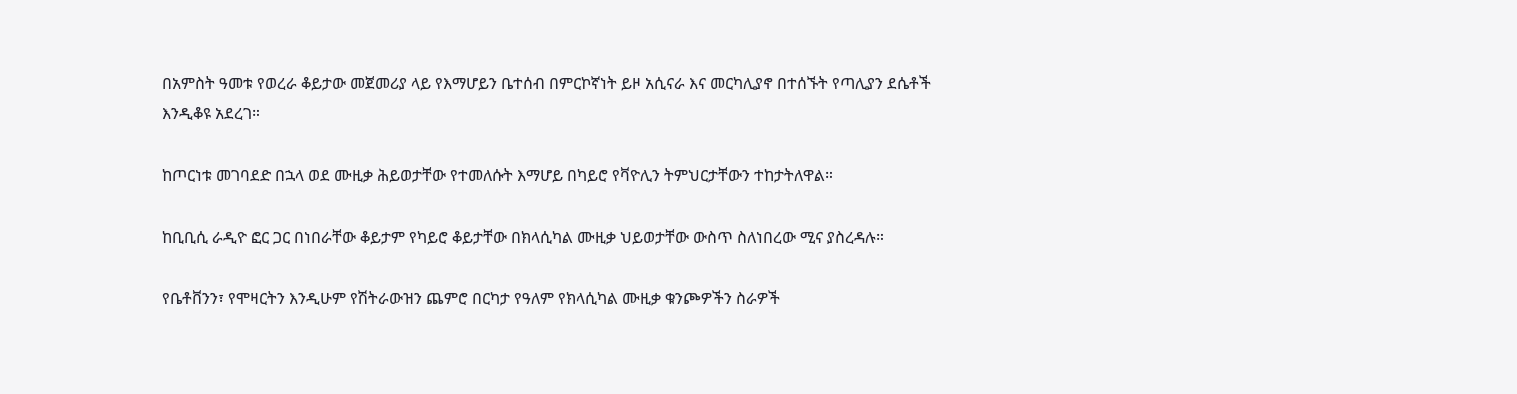በአምስት ዓመቱ የወረራ ቆይታው መጀመሪያ ላይ የእማሆይን ቤተሰብ በምርኮኛነት ይዞ አሲናራ እና መርካሊያኖ በተሰኙት የጣሊያን ደሴቶች እንዲቆዩ አደረገ።

ከጦርነቱ መገባደድ በኋላ ወደ ሙዚቃ ሕይወታቸው የተመለሱት እማሆይ በካይሮ የቫዮሊን ትምህርታቸውን ተከታትለዋል።

ከቢቢሲ ራዲዮ ፎር ጋር በነበራቸው ቆይታም የካይሮ ቆይታቸው በክላሲካል ሙዚቃ ህይወታቸው ውስጥ ስለነበረው ሚና ያስረዳሉ።

የቤቶቨንን፣ የሞዛርትን እንዲሁም የሽትራውዝን ጨምሮ በርካታ የዓለም የክላሲካል ሙዚቃ ቁንጮዎችን ስራዎች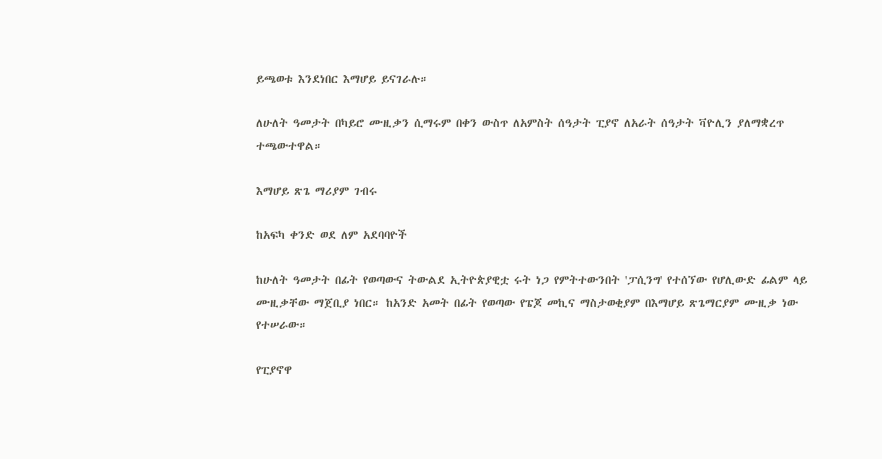ይጫወቱ እንደነበር እማሆይ ይናገራሉ።

ለሁለት ዓመታት በካይሮ ሙዚቃን ሲማሩም በቀን ውስጥ ለአምስት ሰዓታት ፒያኖ ለአራት ሰዓታት ቫዮሊን ያለማቋረጥ ተጫውተዋል።

እማሆይ ጽጌ ማሪያም ገብሩ

ከአፍካ ቀንድ ወደ ለም አደባባዮች

ከሁለት ዓመታት በፊት የወጣውና ትውልደ ኢትዮጵያዊቷ ሩት ነጋ የምትተውንበት 'ፓሲንግ' የተሰኘው የሆሊውድ ፊልም ላይ ሙዚቃቸው ማጀቢያ ነበር። ከአንድ አመት በፊት የወጣው የፔጆ መኪና ማስታወቂያም በእማሆይ ጽጌማርያም ሙዚቃ ነው የተሠራው።

የፒያኖዋ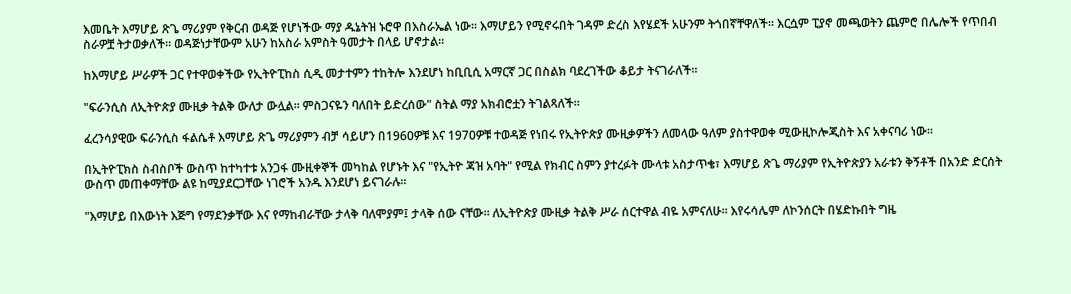እመቤት እማሆይ ጽጌ ማሪያም የቅርብ ወዳጅ የሆነችው ማያ ዱኔትዝ ኑሮዋ በእስራኤል ነው። እማሆይን የሚኖሩበት ገዳም ድረስ እየሄደች አሁንም ትጎበኛቸዋለች። እርሷም ፒያኖ መጫወትን ጨምሮ በሌሎች የጥበብ ስራዎቿ ትታወቃለች። ወዳጅነታቸውም አሁን ከአስራ አምስት ዓመታት በላይ ሆኖታል።

ከእማሆይ ሥራዎች ጋር የተዋወቀችው የኢትዮፒከስ ሲዲ መታተምን ተከትሎ እንደሆነ ከቢቢሲ አማርኛ ጋር በስልክ ባደረገችው ቆይታ ትናገራለች።

"ፍራንሲስ ለኢትዮጵያ ሙዚቃ ትልቅ ውለታ ውሏል። ምስጋናዬን ባለበት ይድረሰው" ስትል ማያ አክብሮቷን ትገልጻለች።

ፈረንሳያዊው ፍራንሲስ ፋልሴቶ እማሆይ ጽጌ ማሪያምን ብቻ ሳይሆን በ1960ዎቹ እና 1970ዎቹ ተወዳጅ የነበሩ የኢትዮጵያ ሙዚቃዎችን ለመላው ዓለም ያስተዋወቀ ሚውዚኮሎጂስት እና አቀናባሪ ነው።

በኢትዮፒክስ ስብስቦች ውስጥ ከተካተቱ አንጋፋ ሙዚቀኞች መካከል የሆኑት እና "የኢትዮ ጃዝ አባት" የሚል የክብር ስምን ያተረፉት ሙላቱ አስታጥቄ፣ እማሆይ ጽጌ ማሪያም የኢትዮጵያን አራቱን ቅኝቶች በአንድ ድርሰት ውስጥ መጠቀማቸው ልዩ ከሚያደርጋቸው ነገሮች አንዱ እንደሆነ ይናገራሉ።

"እማሆይ በእውነት እጅግ የማደንቃቸው እና የማከብራቸው ታላቅ ባለሞያም፤ ታላቅ ሰው ናቸው። ለኢትዮጵያ ሙዚቃ ትልቅ ሥራ ሰርተዋል ብዬ አምናለሁ። እየሩሳሌም ለኮንሰርት በሄድኩበት ግዜ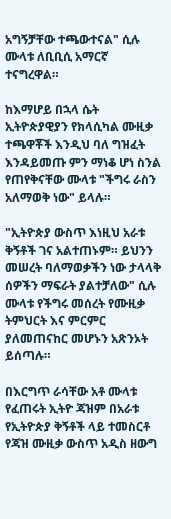አግኝቻቸው ተጫውተናል" ሲሉ ሙላቱ ለቢቢሲ አማርኛ ተናግረዋል።

ከእማሆይ በኋላ ሴት ኢትዮጵያዊያን የክላሲካል ሙዚቃ ተጫዋቾች እንዲህ ባለ ግዝፈት እንዳይመጡ ምን ማነቆ ሆነ ስንል የጠየቅናቸው ሙላቱ "ችግሩ ራስን አለማወቅ ነው" ይላሉ።

"ኢትዮጵያ ውስጥ እነዚህ አራቱ ቅኝቶች ገና አልተጠኑም። ይህንን መሠረት ባለማወቃችን ነው ታላላቅ ሰዎችን ማፍራት ያልተቻለው" ሲሉ ሙላቱ የችግሩ መሰረት የሙዚቃ ትምህርት እና ምርምር ያለመጠናከር መሆኑን አጽንኦት ይሰጣሉ።

በእርግጥ ራሳቸው አቶ ሙላቱ የፈጠሩት ኢትዮ ጃዝም በአራቱ የኢትዮጵያ ቅኝቶች ላይ ተመስርቶ የጃዝ ሙዚቃ ውስጥ አዲስ ዘውግ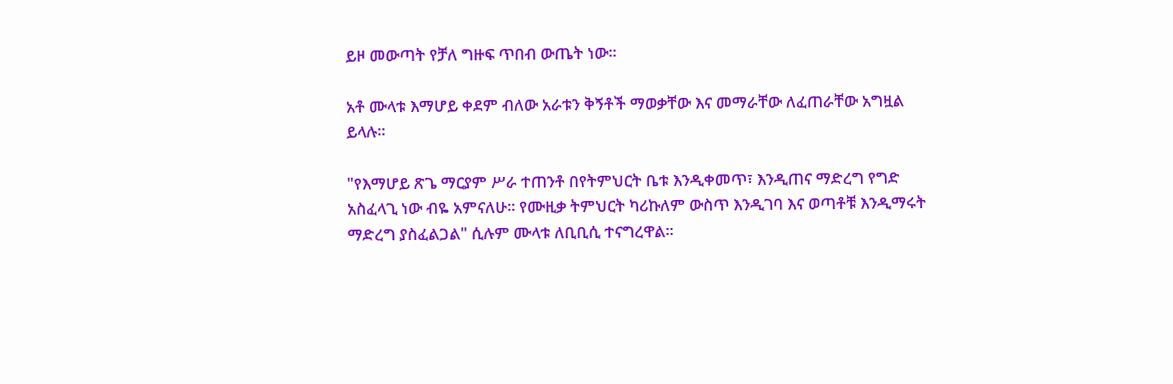ይዞ መውጣት የቻለ ግዙፍ ጥበብ ውጤት ነው።

አቶ ሙላቱ እማሆይ ቀደም ብለው አራቱን ቅኝቶች ማወቃቸው እና መማራቸው ለፈጠራቸው አግዟል ይላሉ።

"የእማሆይ ጽጌ ማርያም ሥራ ተጠንቶ በየትምህርት ቤቱ እንዲቀመጥ፣ እንዲጠና ማድረግ የግድ አስፈላጊ ነው ብዬ አምናለሁ። የሙዚቃ ትምህርት ካሪኩለም ውስጥ እንዲገባ እና ወጣቶቹ እንዲማሩት ማድረግ ያስፈልጋል" ሲሉም ሙላቱ ለቢቢሲ ተናግረዋል።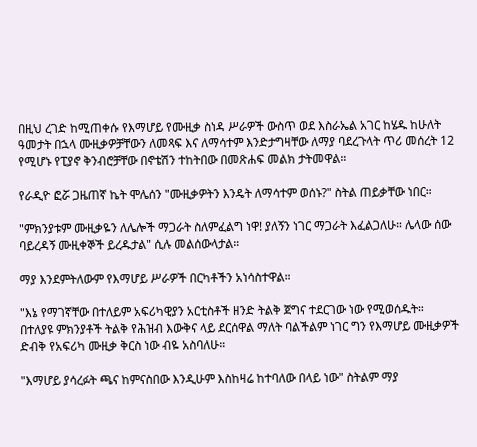በዚህ ረገድ ከሚጠቀሱ የእማሆይ የሙዚቃ ስነዳ ሥራዎች ውስጥ ወደ እስራኤል አገር ከሄዱ ከሁለት ዓመታት በኋላ ሙዚቃዎቻቸውን ለመጻፍ እና ለማሳተም እንድታግዛቸው ለማያ ባደረጉላት ጥሪ መሰረት 12 የሚሆኑ የፒያኖ ቅንብሮቻቸው በኖቴሽን ተከትበው በመጽሐፍ መልክ ታትመዋል።

የራዲዮ ፎሯ ጋዜጠኛ ኬት ሞሌሰን "ሙዚቃዎትን እንዴት ለማሳተም ወሰኑ?" ስትል ጠይቃቸው ነበር።

"ምክንያቱም ሙዚቃዬን ለሌሎች ማጋራት ስለምፈልግ ነዋ! ያለኝን ነገር ማጋራት እፈልጋለሁ። ሌላው ሰው ባይረዳኝ ሙዚቀኞች ይረዱታል" ሲሉ መልሰውላታል።

ማያ እንደምትለውም የእማሆይ ሥራዎች በርካቶችን አነሳስተዋል።

"እኔ የማገኛቸው በተለይም አፍሪካዊያን አርቲስቶች ዘንድ ትልቅ ጀግና ተደርገው ነው የሚወሰዱት። በተለያዩ ምክንያቶች ትልቅ የሕዝብ እውቅና ላይ ደርሰዋል ማለት ባልችልም ነገር ግን የእማሆይ ሙዚቃዎች ድብቅ የአፍሪካ ሙዚቃ ቅርስ ነው ብዬ አስባለሁ።

"እማሆይ ያሳረፉት ጫና ከምናስበው እንዲሁም እስከዛሬ ከተባለው በላይ ነው" ስትልም ማያ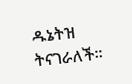ዱኔትዝ ትናገራለች።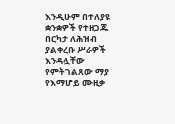እንዲሁም በተለያዩ ቋንቋዎች የተዘጋጁ በርካታ ለሕዝብ ያልቀረቡ ሥራዎች እንዳሏቸው የምትገልጸው ማያ የእማሆይ ሙዚቃ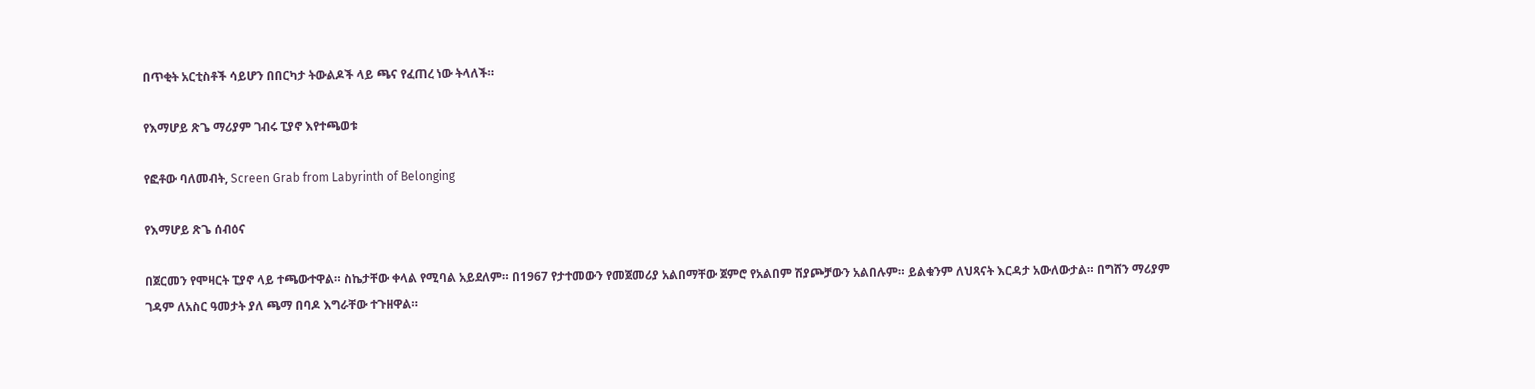በጥቂት አርቲስቶች ሳይሆን በበርካታ ትውልዶች ላይ ጫና የፈጠረ ነው ትላለች።

የእማሆይ ጽጌ ማሪያም ገብሩ ፒያኖ እየተጫወቱ

የፎቶው ባለመብት, Screen Grab from Labyrinth of Belonging

የእማሆይ ጽጌ ሰብዕና

በጀርመን የሞዛርት ፒያኖ ላይ ተጫውተዋል። ስኬታቸው ቀላል የሚባል አይደለም። በ1967 የታተመውን የመጀመሪያ አልበማቸው ጀምሮ የአልበም ሽያጮቻውን አልበሉም። ይልቁንም ለህጻናት እርዳታ አውለውታል። በግሸን ማሪያም ገዳም ለአስር ዓመታት ያለ ጫማ በባዶ እግራቸው ተጉዘዋል።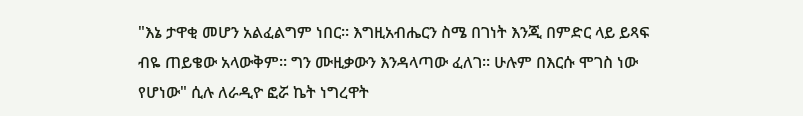"እኔ ታዋቂ መሆን አልፈልግም ነበር። እግዚአብሔርን ስሜ በገነት እንጂ በምድር ላይ ይጻፍ ብዬ ጠይቄው አላውቅም። ግን ሙዚቃውን እንዳላጣው ፈለገ። ሁሉም በእርሱ ሞገስ ነው የሆነው" ሲሉ ለራዲዮ ፎሯ ኬት ነግረዋት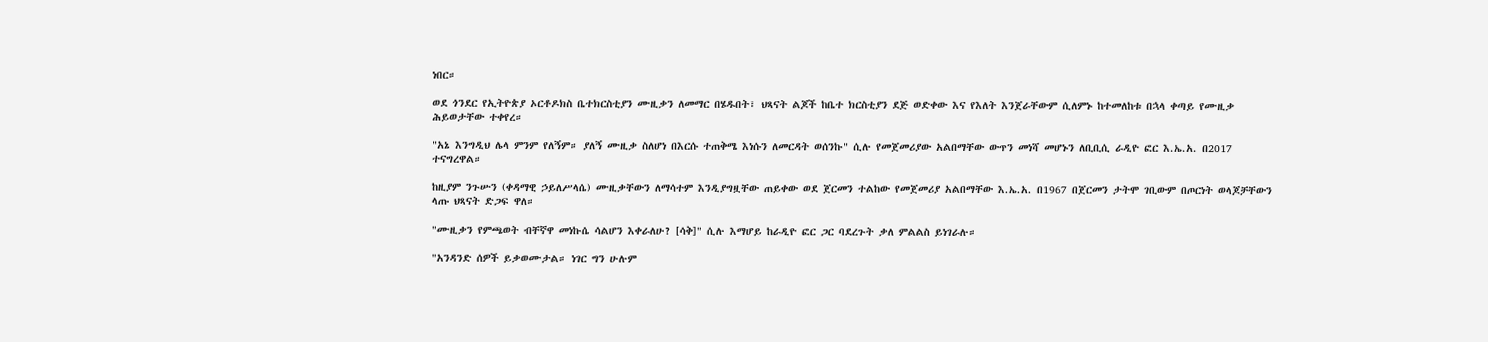ነበር።

ወደ ጎንደር የኢትዮጵያ ኦርቶዶክስ ቤተክርስቲያን ሙዚቃን ለመማር በሄዱበት፣ ህጻናት ልጆች ከቤተ ክርስቲያን ደጅ ወድቀው እና የእለት እንጀራቸውም ሲለምኑ ከተመለከቱ በኋላ ቀጣይ የሙዚቃ ሕይወታቸው ተቀየረ።

"አኔ እንግዲህ ሌላ ምንም የለኝም። ያለኝ ሙዚቃ ስለሆነ በእርሱ ተጠቅሜ እነሱን ለመርዳት ወሰንኩ" ሲሉ የመጀመሪያው አልበማቸው ውጥን መነሻ መሆኑን ለቢቢሲ ራዲዮ ፎር እ.ኤ.አ. በ2017 ተናግረዋል።

ከዚያም ንጉሡን (ቀዳማዊ ኃይለሥላሴ) ሙዚቃቸውን ለማሳተም እንዲያግዟቸው ጠይቀው ወደ ጀርመን ተልከው የመጀመሪያ አልበማቸው እ.ኤ.አ. በ1967 በጀርመን ታትሞ ገቢውም በጦርነት ወላጆቻቸውን ላጡ ህጻናት ድጋፍ ዋለ።

"ሙዚቃን የምጫወት ብቸኛዋ መነኩሴ ሳልሆን እቀራለሁ? [ሳቅ]" ሲሉ እማሆይ ከራዲዮ ፎር ጋር ባደረጉት ቃለ ምልልስ ይነገራሉ።

"አንዳንድ ሰዎች ይቃወሙታል። ነገር ግን ሁሉም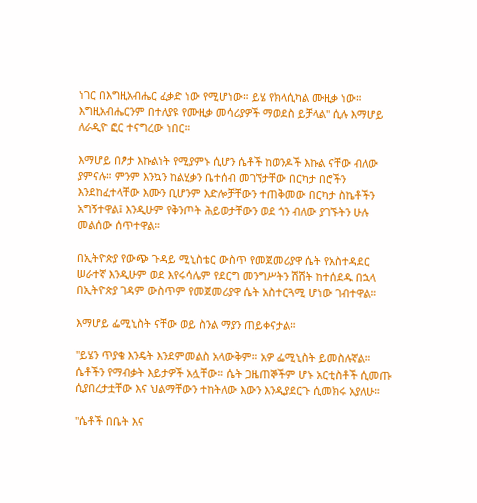ነገር በእግዚአብሔር ፈቃድ ነው የሚሆነው። ይሄ የክላሲካል ሙዚቃ ነው። እግዚአብሔርንም በተለያዩ የሙዚቃ መሳሪያዎች ማወደስ ይቻላል" ሲሉ እማሆይ ለራዲዮ ፎር ተናግረው ነበር።

እማሆይ በፆታ እኩልነት የሚያምኑ ሲሆን ሴቶች ከወንዶች እኩል ናቸው ብለው ያምናሉ። ምንም እንኳን ከልሂቃን ቤተሰብ መገኘታቸው በርካታ በሮችን እንደከፈተላቸው እሙን ቢሆንም እድሎቻቸውን ተጠቅመው በርካታ ስኬቶችን አግኝተዋል፤ እንዲሁም የቅንጦት ሕይወታቸውን ወደ ጎን ብለው ያገኙትን ሁሉ መልሰው ሰጥተዋል።

በኢትዮጵያ የውጭ ጉዳይ ሚኒስቴር ውስጥ የመጀመሪያዋ ሴት የአስተዳደር ሠራተኛ እንዲሁም ወደ እየሩሳሌም የደርግ መንግሥትን ሽሽት ከተሰደዱ በኋላ በኢትዮጵያ ገዳም ውስጥም የመጀመሪያዋ ሴት አስተርጓሚ ሆነው ገብተዋል።

እማሆይ ፌሚኒስት ናቸው ወይ ስንል ማያን ጠይቀናታል።

"ይሄን ጥያቄ እንዴት እንደምመልስ አላውቅም። አዎ ፌሚኒስት ይመስሉኛል። ሴቶችን የማብቃት እይታዎች አሏቸው። ሴት ጋዜጠኞችም ሆኑ አርቲስቶች ሲመጡ ሲያበረታቷቸው እና ህልማቸውን ተከትለው እውን እንዲያደርጉ ሲመክሩ አያለሁ።

"ሴቶች በቤት እና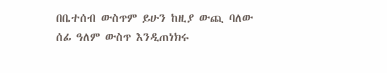በቤተሰብ ውስጥም ይሁን ከዚያ ውጪ ባለው ሰፊ ዓለም ውስጥ እንዲጠነክሩ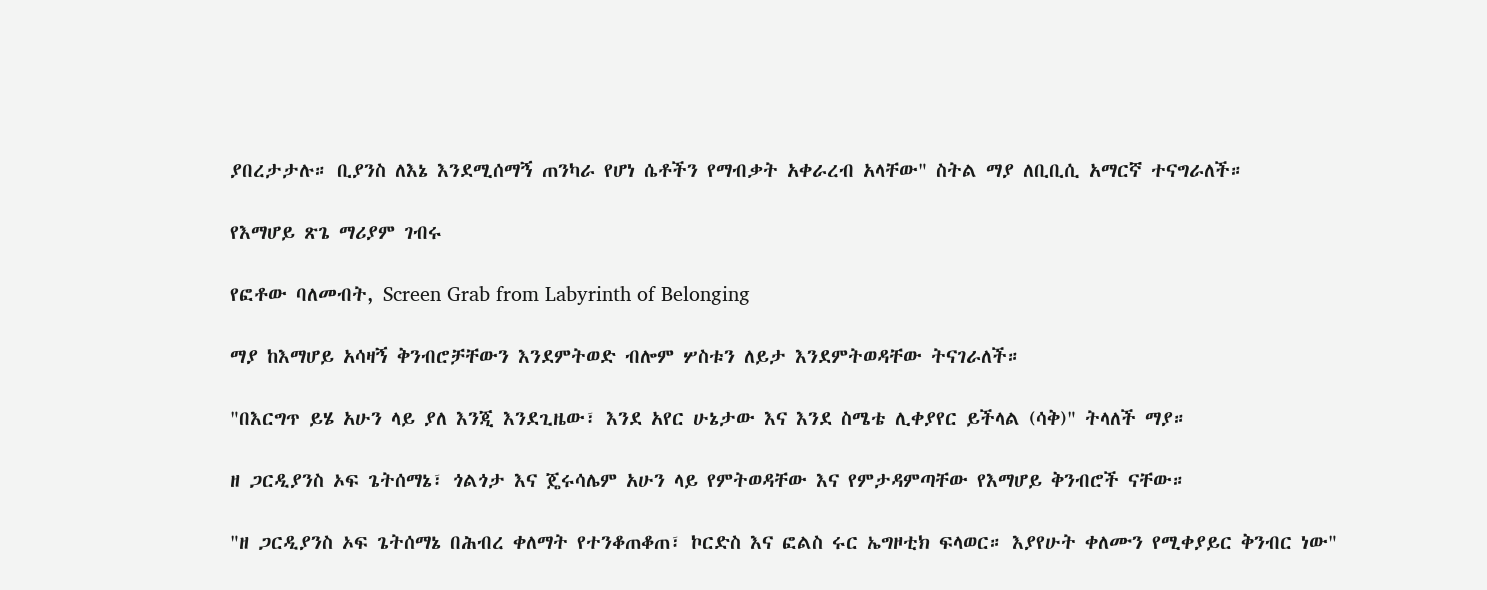ያበረታታሉ። ቢያንስ ለእኔ እንደሚሰማኝ ጠንካራ የሆነ ሴቶችን የማብቃት አቀራረብ አላቸው" ስትል ማያ ለቢቢሲ አማርኛ ተናግራለች።

የእማሆይ ጽጌ ማሪያም ገብሩ

የፎቶው ባለመብት, Screen Grab from Labyrinth of Belonging

ማያ ከእማሆይ አሳዛኝ ቅንብሮቻቸውን እንደምትወድ ብሎም ሦስቱን ለይታ እንደምትወዳቸው ትናገራለች።

"በእርግጥ ይሄ አሁን ላይ ያለ እንጂ እንደጊዜው፣ እንደ አየር ሁኔታው እና እንደ ስሜቴ ሊቀያየር ይችላል (ሳቅ)" ትላለች ማያ።

ዘ ጋርዲያንስ ኦፍ ጌትሰማኔ፣ ጎልጎታ እና ጄሩሳሌም አሁን ላይ የምትወዳቸው እና የምታዳምጣቸው የእማሆይ ቅንብሮች ናቸው።

"ዘ ጋርዲያንስ ኦፍ ጌትሰማኔ በሕብረ ቀለማት የተንቆጠቆጠ፣ ኮርድስ እና ፎልስ ሩር ኤግዞቲክ ፍላወር። እያየሁት ቀለሙን የሚቀያይር ቅንብር ነው"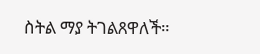ስትል ማያ ትገልጸዋለች።